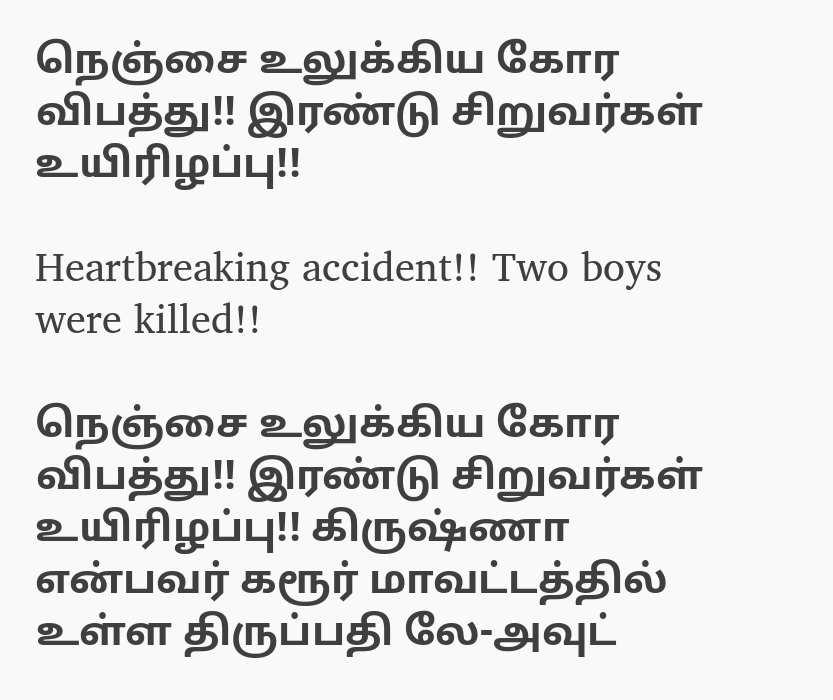நெஞ்சை உலுக்கிய கோர விபத்து!! இரண்டு சிறுவர்கள் உயிரிழப்பு!!

Heartbreaking accident!! Two boys were killed!!

நெஞ்சை உலுக்கிய கோர விபத்து!! இரண்டு சிறுவர்கள் உயிரிழப்பு!! கிருஷ்ணா என்பவர் கரூர் மாவட்டத்தில் உள்ள திருப்பதி லே-அவுட்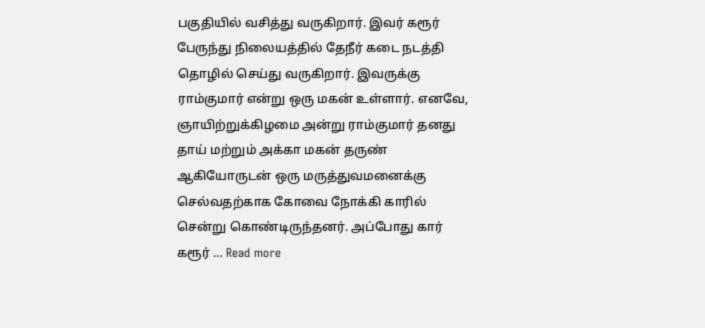பகுதியில் வசித்து வருகிறார். இவர் கரூர் பேருந்து நிலையத்தில் தேநீர் கடை நடத்தி தொழில் செய்து வருகிறார். இவருக்கு ராம்குமார் என்று ஒரு மகன் உள்ளார். எனவே, ஞாயிற்றுக்கிழமை அன்று ராம்குமார் தனது தாய் மற்றும் அக்கா மகன் தருண் ஆகியோருடன் ஒரு மருத்துவமனைக்கு செல்வதற்காக கோவை நோக்கி காரில் சென்று கொண்டிருந்தனர். அப்போது கார் கரூர் … Read more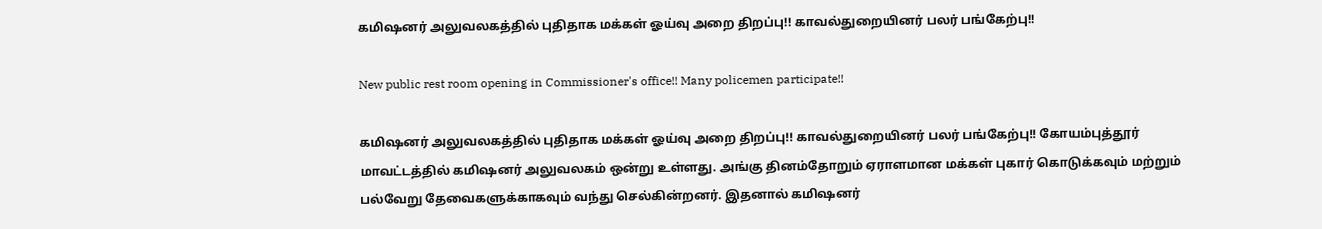கமிஷனர் அலுவலகத்தில் புதிதாக மக்கள் ஓய்வு அறை திறப்பு!! காவல்துறையினர் பலர் பங்கேற்பு!!

New public rest room opening in Commissioner's office!! Many policemen participate!!

கமிஷனர் அலுவலகத்தில் புதிதாக மக்கள் ஓய்வு அறை திறப்பு!! காவல்துறையினர் பலர் பங்கேற்பு!! கோயம்புத்தூர் மாவட்டத்தில் கமிஷனர் அலுவலகம் ஒன்று உள்ளது. அங்கு தினம்தோறும் ஏராளமான மக்கள் புகார் கொடுக்கவும் மற்றும் பல்வேறு தேவைகளுக்காகவும் வந்து செல்கின்றனர். இதனால் கமிஷனர்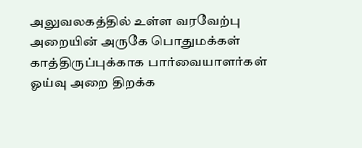அலுவலகத்தில் உள்ள வரவேற்பு அறையின் அருகே பொதுமக்கள் காத்திருப்புக்காக பார்வையாளர்கள் ஓய்வு அறை திறக்க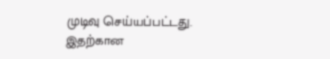முடிவு செய்யப்பட்டது. இதற்கான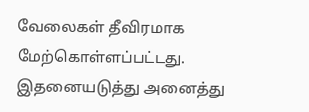வேலைகள் தீவிரமாக மேற்கொள்ளப்பட்டது. இதனையடுத்து அனைத்து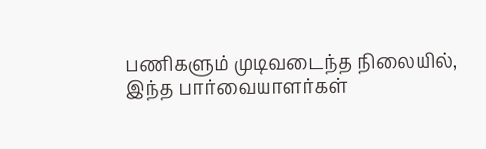பணிகளும் முடிவடைந்த நிலையில், இந்த பார்வையாளர்கள்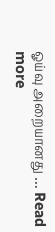ஓய்வு அறையானது … Read more